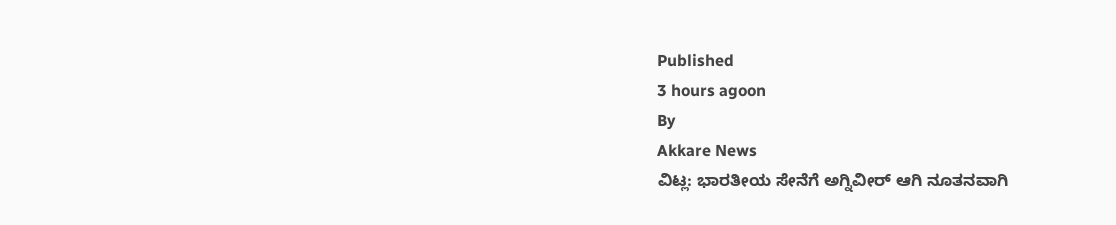Published
3 hours agoon
By
Akkare News
ವಿಟ್ಲ: ಭಾರತೀಯ ಸೇನೆಗೆ ಅಗ್ನಿವೀರ್ ಆಗಿ ನೂತನವಾಗಿ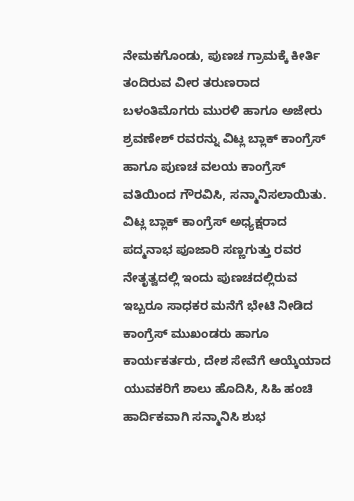ನೇಮಕಗೊಂಡು, ಪುಣಚ ಗ್ರಾಮಕ್ಕೆ ಕೀರ್ತಿ ತಂದಿರುವ ವೀರ ತರುಣರಾದ ಬಳಂತಿಮೊಗರು ಮುರಳಿ ಹಾಗೂ ಅಜೇರು ಶ್ರವಣೇಶ್ ರವರನ್ನು ವಿಟ್ಲ ಬ್ಲಾಕ್ ಕಾಂಗ್ರೆಸ್ ಹಾಗೂ ಪುಣಚ ವಲಯ ಕಾಂಗ್ರೆಸ್ ವತಿಯಿಂದ ಗೌರವಿಸಿ, ಸನ್ಮಾನಿಸಲಾಯಿತು.
ವಿಟ್ಲ ಬ್ಲಾಕ್ ಕಾಂಗ್ರೆಸ್ ಅಧ್ಯಕ್ಷರಾದ ಪದ್ಮನಾಭ ಪೂಜಾರಿ ಸಣ್ಣಗುತ್ತು ರವರ ನೇತೃತ್ವದಲ್ಲಿ ಇಂದು ಪುಣಚದಲ್ಲಿರುವ ಇಬ್ಬರೂ ಸಾಧಕರ ಮನೆಗೆ ಭೇಟಿ ನೀಡಿದ ಕಾಂಗ್ರೆಸ್ ಮುಖಂಡರು ಹಾಗೂ ಕಾರ್ಯಕರ್ತರು, ದೇಶ ಸೇವೆಗೆ ಆಯ್ಕೆಯಾದ ಯುವಕರಿಗೆ ಶಾಲು ಹೊದಿಸಿ, ಸಿಹಿ ಹಂಚಿ ಹಾರ್ದಿಕವಾಗಿ ಸನ್ಮಾನಿಸಿ ಶುಭ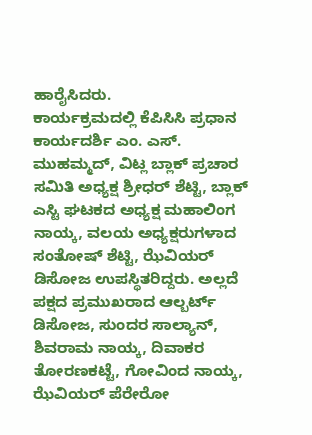ಹಾರೈಸಿದರು.
ಕಾರ್ಯಕ್ರಮದಲ್ಲಿ ಕೆಪಿಸಿಸಿ ಪ್ರಧಾನ ಕಾರ್ಯದರ್ಶಿ ಎಂ. ಎಸ್. ಮುಹಮ್ಮದ್, ವಿಟ್ಲ ಬ್ಲಾಕ್ ಪ್ರಚಾರ ಸಮಿತಿ ಅಧ್ಯಕ್ಷ ಶ್ರೀಧರ್ ಶೆಟ್ಟಿ, ಬ್ಲಾಕ್ ಎಸ್ಟಿ ಘಟಕದ ಅಧ್ಯಕ್ಷ ಮಹಾಲಿಂಗ ನಾಯ್ಕ, ವಲಯ ಅಧ್ಯಕ್ಷರುಗಳಾದ ಸಂತೋಷ್ ಶೆಟ್ಟಿ, ಝೆವಿಯರ್ ಡಿಸೋಜ ಉಪಸ್ಥಿತರಿದ್ದರು. ಅಲ್ಲದೆ ಪಕ್ಷದ ಪ್ರಮುಖರಾದ ಆಲ್ಬರ್ಟ್ ಡಿಸೋಜ, ಸುಂದರ ಸಾಲ್ಯಾನ್, ಶಿವರಾಮ ನಾಯ್ಕ, ದಿವಾಕರ ತೋರಣಕಟ್ಟೆ, ಗೋವಿಂದ ನಾಯ್ಕ, ಝೆವಿಯರ್ ಪೆರೇರೋ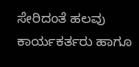ಸೇರಿದಂತೆ ಹಲವು ಕಾರ್ಯಕರ್ತರು ಹಾಗೂ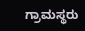ಗ್ರಾಮಸ್ಥರು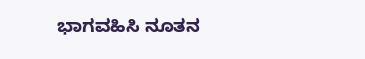ಭಾಗವಹಿಸಿ ನೂತನ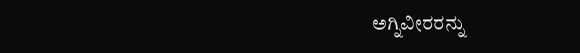ಅಗ್ನಿವೀರರನ್ನು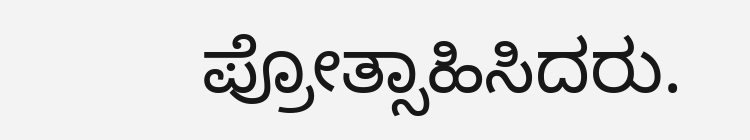ಪ್ರೋತ್ಸಾಹಿಸಿದರು.